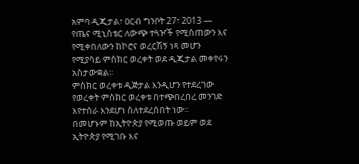አምባ ዲጂታል፣ ዐርብ ግንቦት 27፣ 2013 ― የጤና ሚኒስቴር ለውጭ ተጓዦች የሚሰጠውን እና የሚቀበለውን ከኮሮና ወረርሽኝ ነጻ መሆን የሚያሳይ ምስክር ወረቀት ወደ ዲጂታል መቀየሩን አስታውቋል፡፡
ምስክር ወረቀቱ ዲጅታል እንዲሆን የተደረገው የወረቀት ምስክር ወረቀቱ በተጭበረበረ መንገድ እየተሰራ እንደሆነ ስለተደረሰበት ነው፡፡
በመሆኑም ከኢትዮጵያ የሚወጡ ወይም ወደ ኢትዮጵያ የሚገቡ እና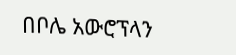በቦሌ አውሮፕላን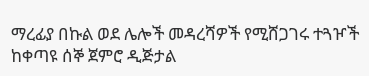ማረፊያ በኩል ወደ ሌሎች መዳረሻዎች የሚሸጋገሩ ተጓዦች ከቀጣዩ ሰኞ ጀምሮ ዲጅታል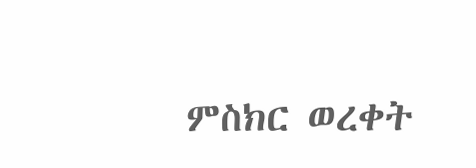ምስክር ወረቀት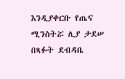እንዲያቀርቡ የጤና ሚንስትሯ ሊያ ታደሠ በጻፉት ደብዳቤ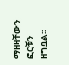ማዘዛቸውን ፎርቹን ዘግቧል፡፡